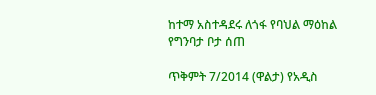ከተማ አስተዳደሩ ለጎፋ የባህል ማዕከል የግንባታ ቦታ ሰጠ

ጥቅምት 7/2014 (ዋልታ) የአዲስ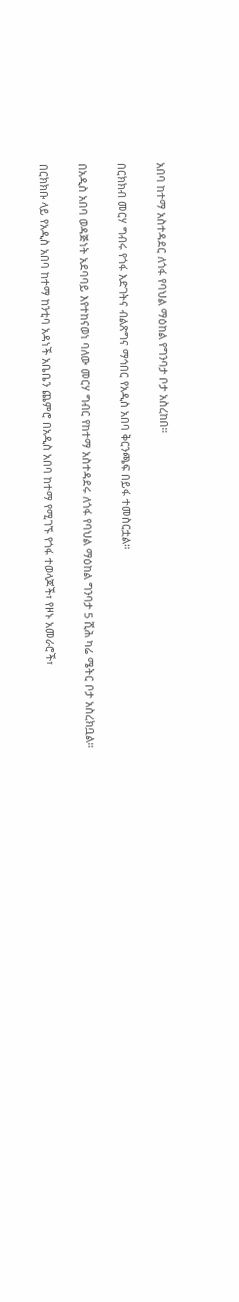አበባ ከተማ አስተዳደር ለጎፋ የባህል ማዕከል የግንባታ ቦታ አስረከበ።

በርክክብ መርሃ ግብሩ የጎፋ እድገትና ብልጽግና ማኅበር የአዲስ አበባ ቅርንጫፍ በይፋ ተመስርቷል።

በአዲስ አበባ ወዳጅነት አደባባይ እየተከናወነ ባለው መርሃ ግብር የከተማ አስተዳደሩ ለጎፋ የባህል ማዕከል ግንባታ 5 ሺሕ ካሬ ሜትር ቦታ አስረክቧል።

በርክክቡ ላይ የአዲስ አበባ ከተማ ከንቲባ አዳነች አቤቤን ጨምሮ በአዲስ አበባ ከተማ የሚገኙ የጎፋ ተወላጆች፣ የዞኑ አመራሮች፣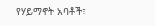የሃይማኖት አባቶች፣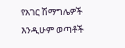የአገር ሽማግሌዎች እንዲሁም ወጣቶች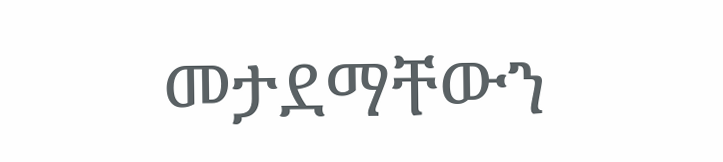መታደማቸውን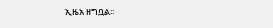ኢዜአ ዘግቧል፡፡